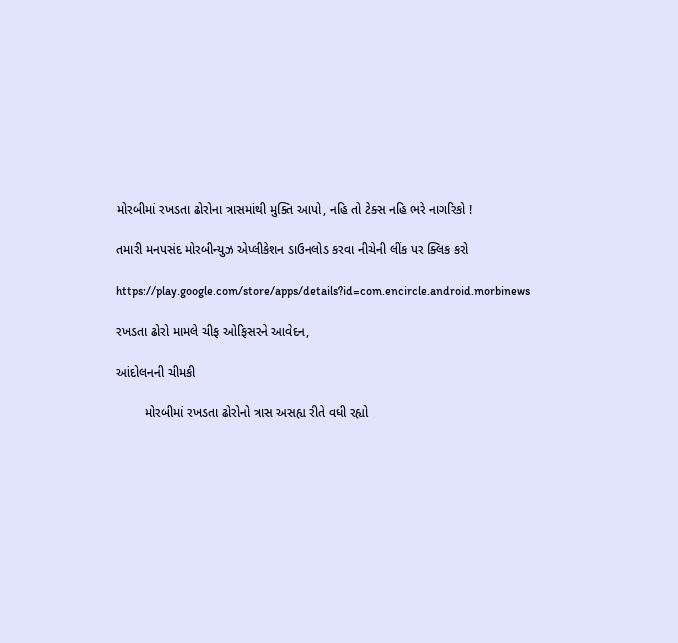મોરબીમાં રખડતા ઢોરોના ત્રાસમાંથી મુક્તિ આપો, નહિ તો ટેક્સ નહિ ભરે નાગરિકો !

તમારી મનપસંદ મોરબીન્યુઝ એપ્લીકેશન ડાઉનલોડ કરવા નીચેની લીંક પર ક્લિક કરો

https://play.google.com/store/apps/details?id=com.encircle.android.morbinews

રખડતા ઢોરો મામલે ચીફ ઓફિસરને આવેદન,

આંદોલનની ચીમકી

        મોરબીમાં રખડતા ઢોરોનો ત્રાસ અસહ્ય રીતે વધી રહ્યો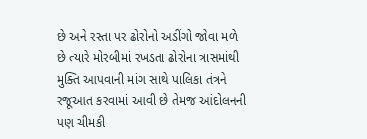છે અને રસ્તા પર ઢોરોનો અડીંગો જોવા મળે છે ત્યારે મોરબીમાં રખડતા ઢોરોના ત્રાસમાંથી મુક્તિ આપવાની માંગ સાથે પાલિકા તંત્રને રજૂઆત કરવામાં આવી છે તેમજ આંદોલનની પણ ચીમકી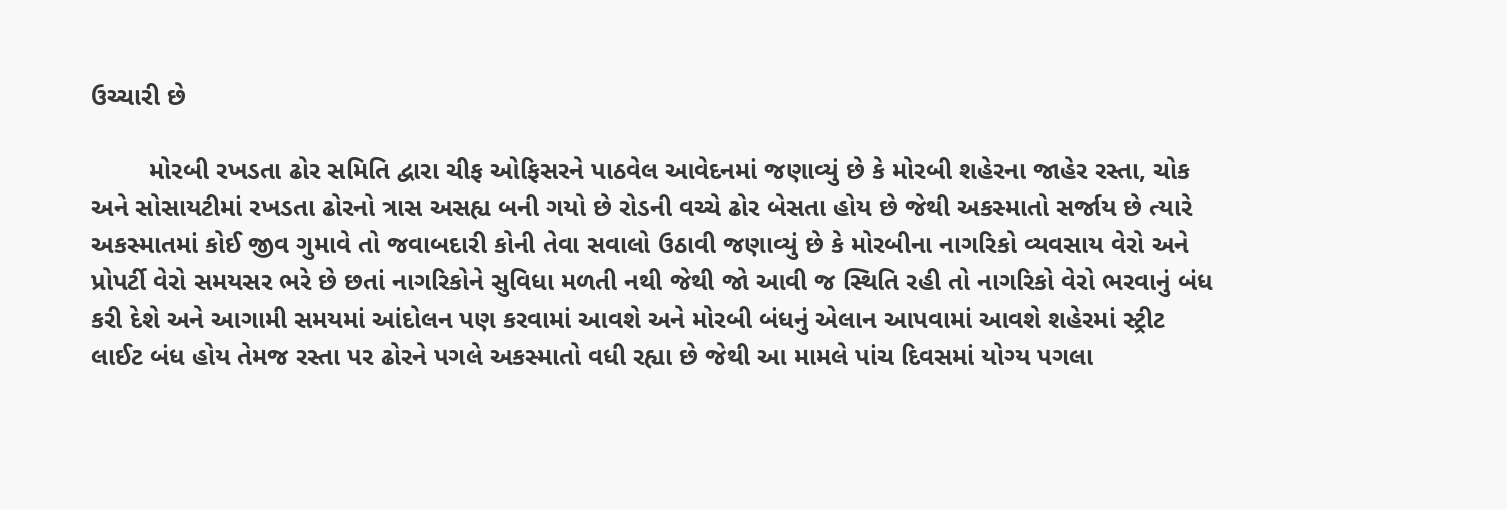ઉચ્ચારી છે

        મોરબી રખડતા ઢોર સમિતિ દ્વારા ચીફ ઓફિસરને પાઠવેલ આવેદનમાં જણાવ્યું છે કે મોરબી શહેરના જાહેર રસ્તા, ચોક અને સોસાયટીમાં રખડતા ઢોરનો ત્રાસ અસહ્ય બની ગયો છે રોડની વચ્ચે ઢોર બેસતા હોય છે જેથી અકસ્માતો સર્જાય છે ત્યારે અકસ્માતમાં કોઈ જીવ ગુમાવે તો જવાબદારી કોની તેવા સવાલો ઉઠાવી જણાવ્યું છે કે મોરબીના નાગરિકો વ્યવસાય વેરો અને પ્રોપર્ટી વેરો સમયસર ભરે છે છતાં નાગરિકોને સુવિધા મળતી નથી જેથી જો આવી જ સ્થિતિ રહી તો નાગરિકો વેરો ભરવાનું બંધ કરી દેશે અને આગામી સમયમાં આંદોલન પણ કરવામાં આવશે અને મોરબી બંધનું એલાન આપવામાં આવશે શહેરમાં સ્ટ્રીટ લાઈટ બંધ હોય તેમજ રસ્તા પર ઢોરને પગલે અકસ્માતો વધી રહ્યા છે જેથી આ મામલે પાંચ દિવસમાં યોગ્ય પગલા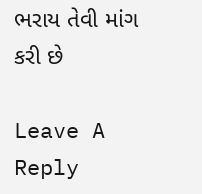ભરાય તેવી માંગ કરી છે

Leave A Reply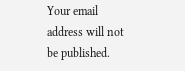Your email address will not be published.